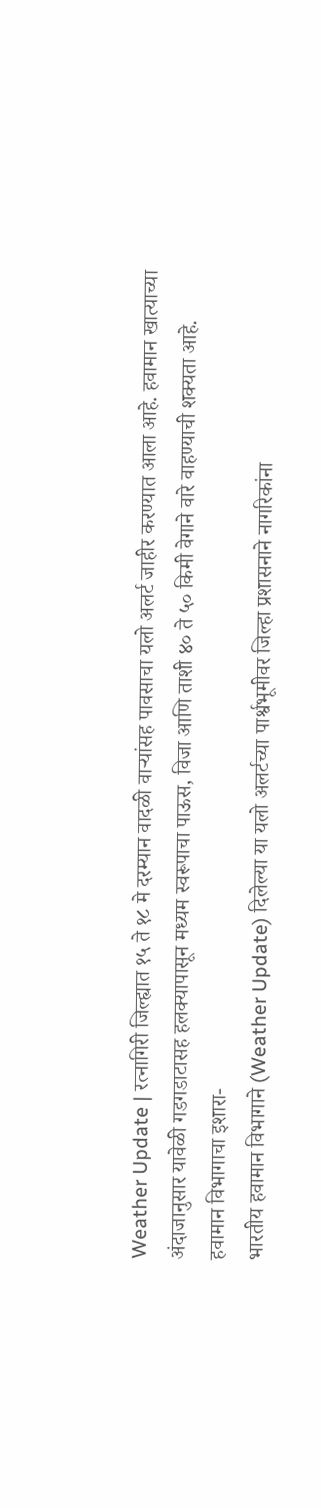Weather Update | रत्नागिरी जिल्ह्यात १५ ते १८ मे दरम्यान वादळी वाऱ्यांसह पावसाचा यलो अलर्ट जाहीर करण्यात आला आहे. हवामान खात्याच्या अंदाजानुसार यावेळी गडगडाटासह हलक्यापासून मध्यम स्वरूपाचा पाऊस, विजा आणि ताशी ४० ते ५० किमी वेगाने वारे वाहण्याची शक्यता आहे.
हवामान विभागाचा इशारा-
भारतीय हवामान विभागाने (Weather Update) दिलेल्या या यलो अलर्टच्या पार्श्वभूमीवर जिल्हा प्रशासनाने नागरिकांना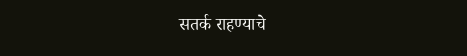सतर्क राहण्याचे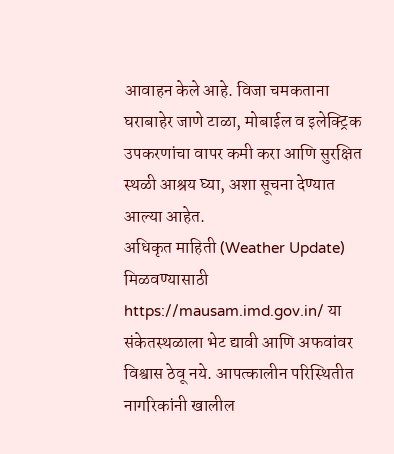आवाहन केले आहे. विजा चमकताना घराबाहेर जाणे टाळा, मोबाईल व इलेक्ट्रिक उपकरणांचा वापर कमी करा आणि सुरक्षित स्थळी आश्रय घ्या, अशा सूचना देण्यात आल्या आहेत.
अधिकृत माहिती (Weather Update) मिळवण्यासाठी https://mausam.imd.gov.in/ या संकेतस्थळाला भेट द्यावी आणि अफवांवर विश्वास ठेवू नये. आपत्कालीन परिस्थितीत नागरिकांनी खालील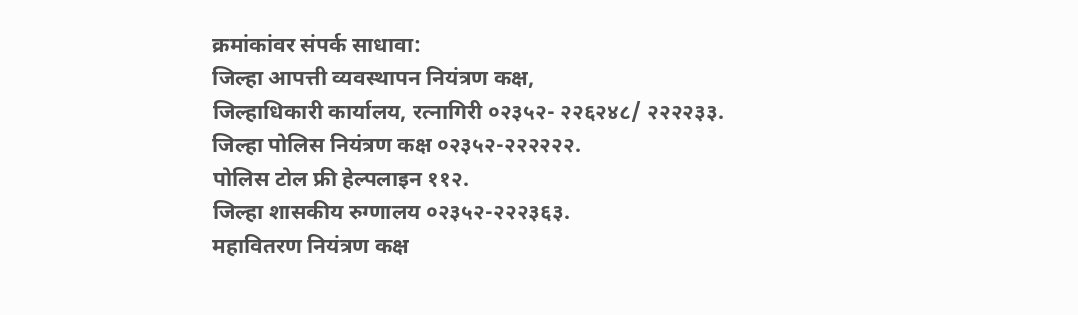क्रमांकांवर संपर्क साधावा:
जिल्हा आपत्ती व्यवस्थापन नियंत्रण कक्ष,
जिल्हाधिकारी कार्यालय, रत्नागिरी ०२३५२- २२६२४८/ २२२२३३.
जिल्हा पोलिस नियंत्रण कक्ष ०२३५२-२२२२२२.
पोलिस टोल फ्री हेल्पलाइन ११२.
जिल्हा शासकीय रुग्णालय ०२३५२-२२२३६३.
महावितरण नियंत्रण कक्ष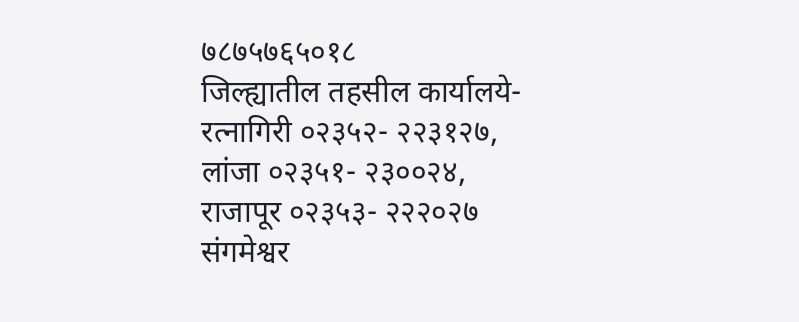७८७५७६५०१८
जिल्ह्यातील तहसील कार्यालये-
रत्नागिरी ०२३५२- २२३१२७,
लांजा ०२३५१- २३००२४,
राजापूर ०२३५३- २२२०२७
संगमेश्वर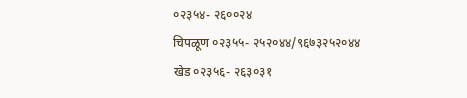०२३५४- २६००२४
चिपळूण ०२३५५- २५२०४४/९६७३२५२०४४
खेड ०२३५६- २६३०३१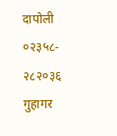दापोली ०२३५८- २८२०३६
गुहागर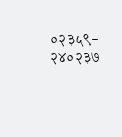०२३५९- २४०२३७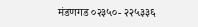मंडणगड ०२३५०- २२५३३६